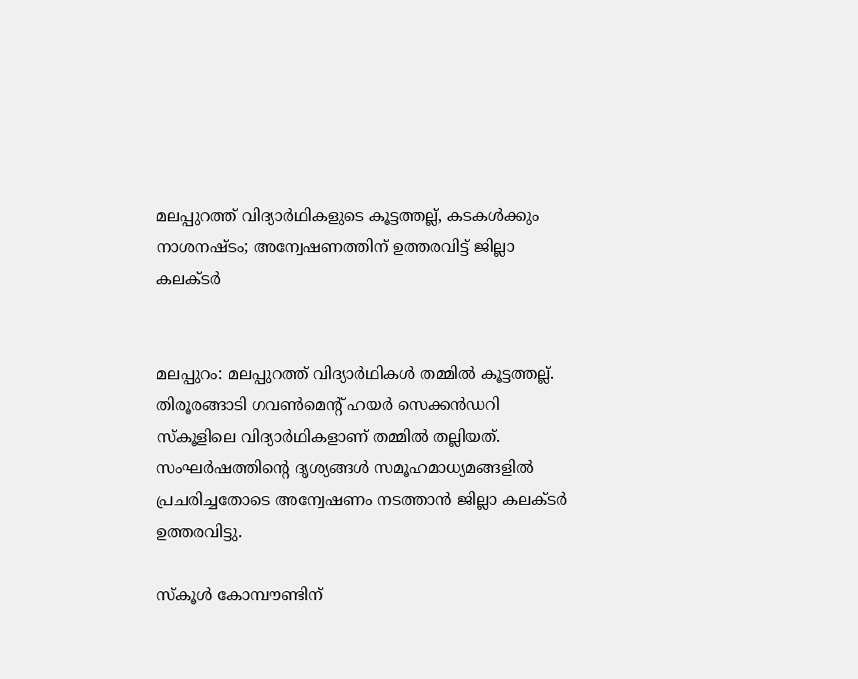മലപ്പുറത്ത് വിദ്യാർഥികളുടെ കൂട്ടത്തല്ല്, കടകൾക്കും നാശനഷ്ടം; അന്വേഷണത്തിന് ഉത്തരവിട്ട് ജില്ലാ കലക്ടർ


മലപ്പുറം: മലപ്പുറത്ത് വിദ്യാർഥികൾ തമ്മിൽ കൂട്ടത്തല്ല്. തിരൂരങ്ങാടി ഗവൺമെന്‍റ് ഹയർ സെക്കൻഡറി സ്കൂളിലെ വിദ്യാർഥികളാണ് തമ്മിൽ തല്ലിയത്.  സംഘർഷത്തിന്‍റെ ദൃശ്യങ്ങൾ സമൂഹമാധ്യമങ്ങളിൽ പ്രചരിച്ചതോടെ അന്വേഷണം നടത്താൻ ജില്ലാ കലക്ടർ ഉത്തരവിട്ടു.

സ്കൂൾ കോമ്പൗണ്ടിന്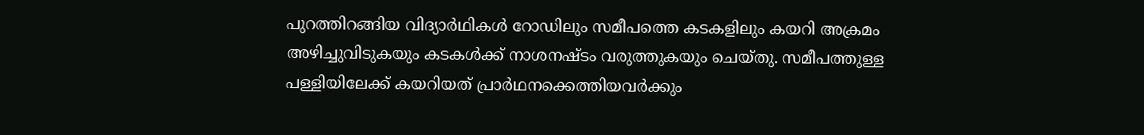പുറത്തിറങ്ങിയ വിദ്യാർഥികൾ റോഡിലും സമീപത്തെ കടകളിലും കയറി അക്രമം അഴിച്ചുവിടുകയും കടകൾക്ക് നാശനഷ്ടം വരുത്തുകയും ചെയ്തു. സമീപത്തുള്ള പള്ളിയിലേക്ക് കയറിയത് പ്രാർഥനക്കെത്തിയവർക്കും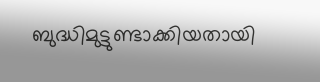ബുദ്ധിമുട്ടുണ്ടാക്കിയതായി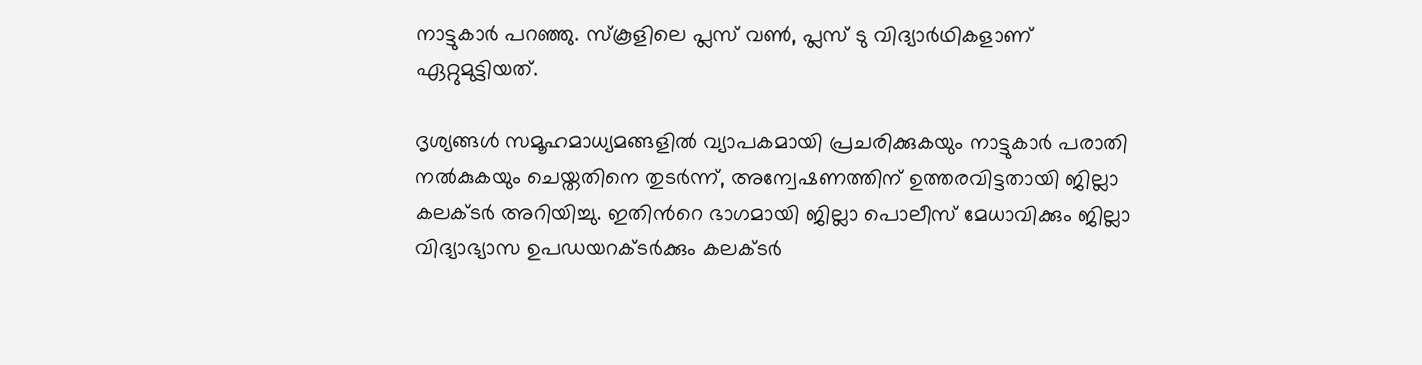നാട്ടുകാർ പറഞ്ഞു. സ്കൂളിലെ പ്ലസ് വൺ, പ്ലസ് ടു വിദ്യാർഥികളാണ് ഏറ്റുമുട്ടിയത്.

ദൃശ്യങ്ങൾ സമൂഹമാധ്യമങ്ങളിൽ വ്യാപകമായി പ്രചരിക്കുകയും നാട്ടുകാർ പരാതി നൽകുകയും ചെയ്തതിനെ തുടർന്ന്, അന്വേഷണത്തിന് ഉത്തരവിട്ടതായി ജില്ലാ കലക്ടർ അറിയിച്ചു. ഇതിന്‍റെ ഭാഗമായി ജില്ലാ പൊലീസ് മേധാവിക്കും ജില്ലാ വിദ്യാഭ്യാസ ഉപഡയറക്ടർക്കും കലക്ടർ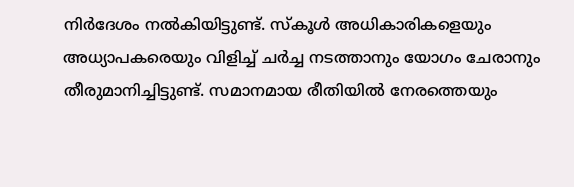നിർദേശം നൽകിയിട്ടുണ്ട്. സ്കൂൾ അധികാരികളെയും അധ്യാപകരെയും വിളിച്ച് ചർച്ച നടത്താനും യോഗം ചേരാനും തീരുമാനിച്ചിട്ടുണ്ട്. സമാനമായ രീതിയിൽ നേരത്തെയും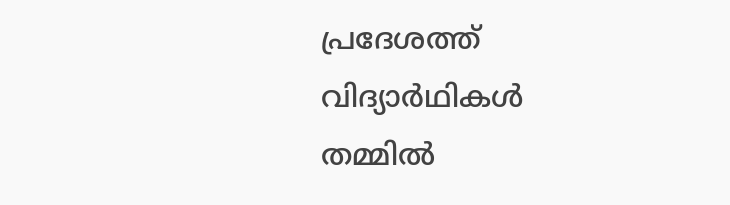പ്രദേശത്ത് വിദ്യാർഥികൾ തമ്മിൽ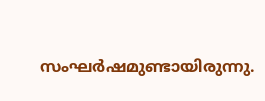സംഘർഷമുണ്ടായിരുന്നു.